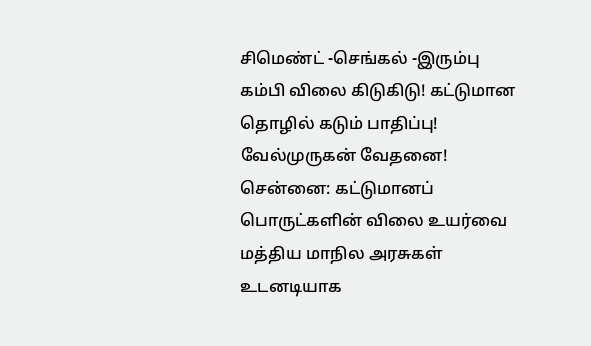சிமெண்ட் -செங்கல் -இரும்பு கம்பி விலை கிடுகிடு! கட்டுமான தொழில் கடும் பாதிப்பு! வேல்முருகன் வேதனை!
சென்னை: கட்டுமானப் பொருட்களின் விலை உயர்வை மத்திய மாநில அரசுகள் உடனடியாக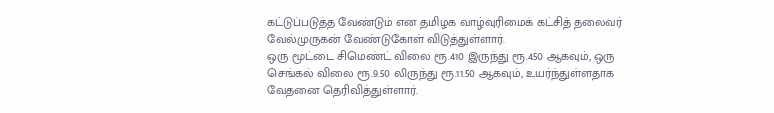கட்டுப்படுத்த வேண்டும் என தமிழக வாழ்வுரிமைக் கட்சித் தலைவர் வேல்முருகன் வேண்டுகோள் விடுத்துள்ளார்.
ஒரு மூட்டை சிமெண்ட் விலை ரூ.410 இருந்து ரூ.450 ஆகவும், ஒரு செங்கல் விலை ரூ.9.50 லிருந்து ரூ.11.50 ஆகவும், உயர்ந்துள்ளதாக வேதனை தெரிவித்துள்ளார்.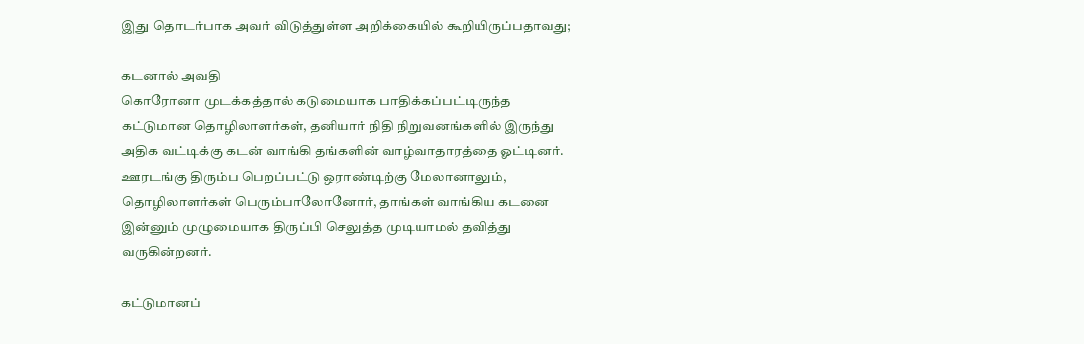இது தொடர்பாக அவர் விடுத்துள்ள அறிக்கையில் கூறியிருப்பதாவது;

கடனால் அவதி
கொரோனா முடக்கத்தால் கடுமையாக பாதிக்கப்பட்டிருந்த கட்டுமான தொழிலாளர்கள், தனியார் நிதி நிறுவனங்களில் இருந்து அதிக வட்டிக்கு கடன் வாங்கி தங்களின் வாழ்வாதாரத்தை ஓட்டினர். ஊரடங்கு திரும்ப பெறப்பட்டு ஒராண்டிற்கு மேலானாலும், தொழிலாளர்கள் பெரும்பாலோனோர், தாங்கள் வாங்கிய கடனை இன்னும் முழுமையாக திருப்பி செலுத்த முடியாமல் தவித்து வருகின்றனர்.

கட்டுமானப்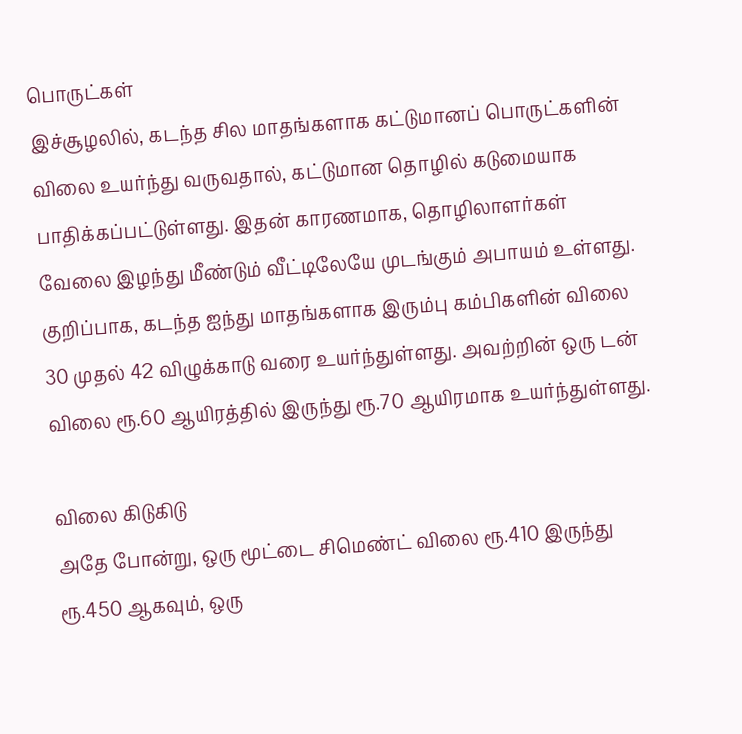பொருட்கள்
இச்சூழலில், கடந்த சில மாதங்களாக கட்டுமானப் பொருட்களின் விலை உயர்ந்து வருவதால், கட்டுமான தொழில் கடுமையாக பாதிக்கப்பட்டுள்ளது. இதன் காரணமாக, தொழிலாளர்கள் வேலை இழந்து மீண்டும் வீட்டிலேயே முடங்கும் அபாயம் உள்ளது. குறிப்பாக, கடந்த ஐந்து மாதங்களாக இரும்பு கம்பிகளின் விலை 30 முதல் 42 விழுக்காடு வரை உயர்ந்துள்ளது. அவற்றின் ஒரு டன் விலை ரூ.60 ஆயிரத்தில் இருந்து ரூ.70 ஆயிரமாக உயர்ந்துள்ளது.

விலை கிடுகிடு
அதே போன்று, ஒரு மூட்டை சிமெண்ட் விலை ரூ.410 இருந்து ரூ.450 ஆகவும், ஒரு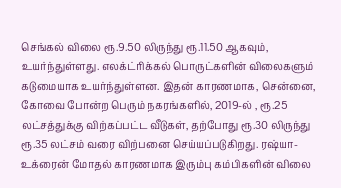செங்கல் விலை ரூ.9.50 லிருந்து ரூ.11.50 ஆகவும், உயர்ந்துள்ளது. எலக்ட்ரிக்கல் பொருட்களின் விலைகளும் கடுமையாக உயர்ந்துள்ளன. இதன் காரணமாக, சென்னை, கோவை போன்ற பெரும் நகரங்களில், 2019-ல் , ரூ.25 லட்சத்துக்கு விற்கப்பட்ட வீடுகள், தற்போது ரூ.30 லிருந்து ரூ.35 லட்சம் வரை விற்பனை செய்யப்படுகிறது. ரஷ்யா-உக்ரைன் மோதல் காரணமாக இரும்பு கம்பிகளின் விலை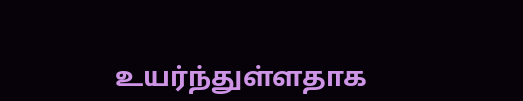உயர்ந்துள்ளதாக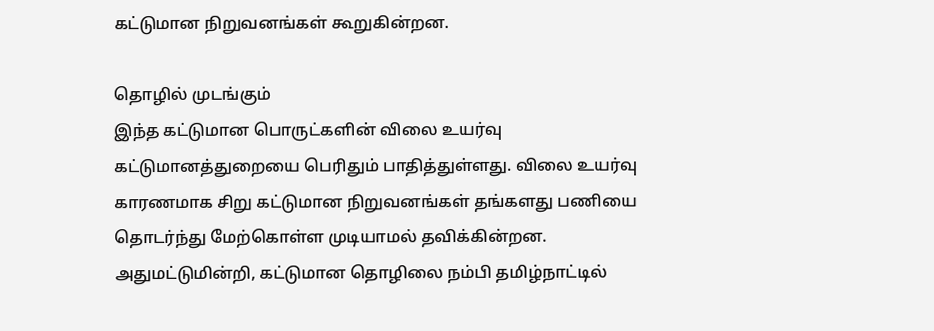கட்டுமான நிறுவனங்கள் கூறுகின்றன.

தொழில் முடங்கும்
இந்த கட்டுமான பொருட்களின் விலை உயர்வு கட்டுமானத்துறையை பெரிதும் பாதித்துள்ளது. விலை உயர்வு காரணமாக சிறு கட்டுமான நிறுவனங்கள் தங்களது பணியை தொடர்ந்து மேற்கொள்ள முடியாமல் தவிக்கின்றன. அதுமட்டுமின்றி, கட்டுமான தொழிலை நம்பி தமிழ்நாட்டில்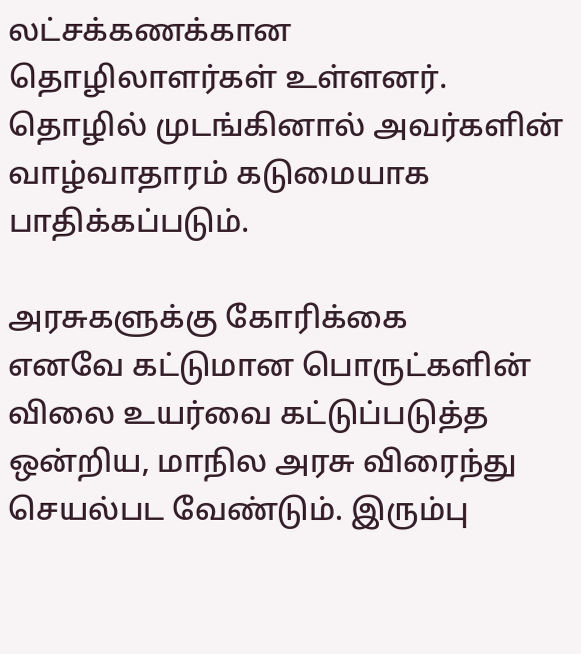லட்சக்கணக்கான தொழிலாளர்கள் உள்ளனர். தொழில் முடங்கினால் அவர்களின் வாழ்வாதாரம் கடுமையாக பாதிக்கப்படும்.

அரசுகளுக்கு கோரிக்கை
எனவே கட்டுமான பொருட்களின் விலை உயர்வை கட்டுப்படுத்த ஒன்றிய, மாநில அரசு விரைந்து செயல்பட வேண்டும். இரும்பு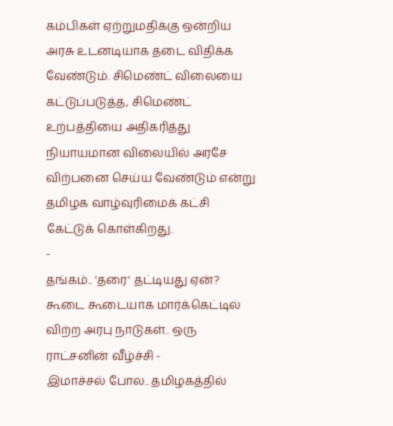கம்பிகள் ஏற்றுமதிக்கு ஒன்றிய அரசு உடனடியாக தடை விதிக்க வேண்டும். சிமெண்ட் விலையை கட்டுப்படுத்த, சிமெண்ட் உற்பத்தியை அதிகரித்து நியாயமான விலையில் அரசே விற்பனை செய்ய வேண்டும் என்று தமிழக வாழ்வுரிமைக் கட்சி கேட்டுக் கொள்கிறது.
-
தங்கம்.. 'தரை' தட்டியது ஏன்? கூடை கூடையாக மார்க்கெட்டில் விற்ற அரபு நாடுகள்.. ஒரு ராட்சனின் வீழ்ச்சி -
இமாச்சல் போல.. தமிழகத்தில்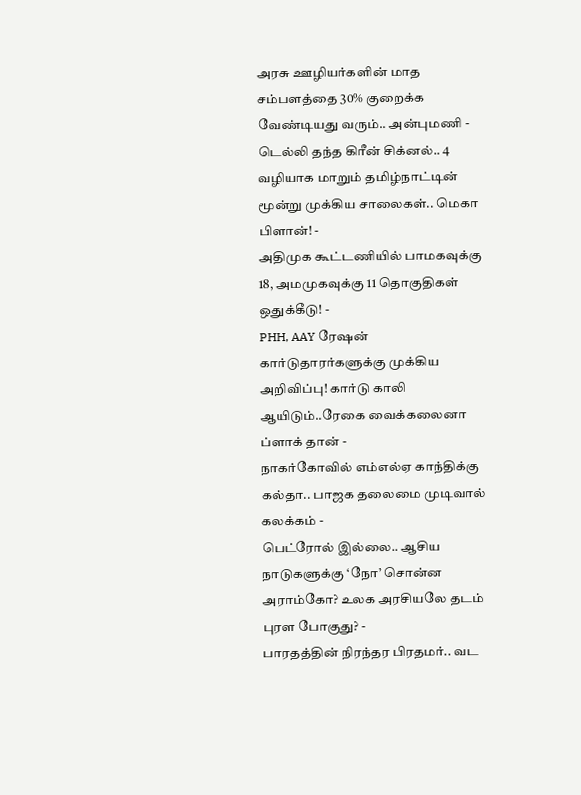அரசு ஊழியர்களின் மாத சம்பளத்தை 30% குறைக்க வேண்டியது வரும்.. அன்புமணி -
டெல்லி தந்த கிரீன் சிக்னல்.. 4 வழியாக மாறும் தமிழ்நாட்டின் மூன்று முக்கிய சாலைகள்.. மெகா பிளான்! -
அதிமுக கூட்டணியில் பாமகவுக்கு 18, அமமுகவுக்கு 11 தொகுதிகள் ஒதுக்கீடு! -
PHH, AAY ரேஷன் கார்டுதாரர்களுக்கு முக்கிய அறிவிப்பு! கார்டு காலி ஆயிடும்..ரேகை வைக்கலைனா ப்ளாக் தான் -
நாகர்கோவில் எம்எல்ஏ காந்திக்கு கல்தா.. பாஜக தலைமை முடிவால் கலக்கம் -
பெட்ரோல் இல்லை.. ஆசிய நாடுகளுக்கு ‘நோ’ சொன்ன அராம்கோ? உலக அரசியலே தடம் புரள போகுது? -
பாரதத்தின் நிரந்தர பிரதமர்.. வட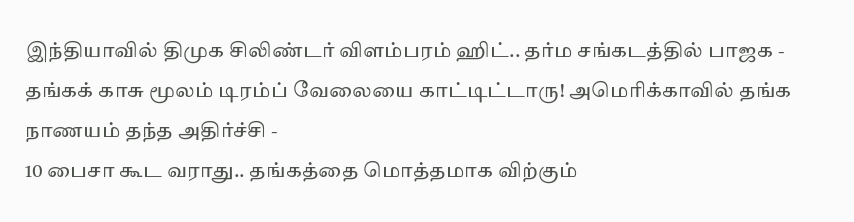இந்தியாவில் திமுக சிலிண்டர் விளம்பரம் ஹிட்.. தர்ம சங்கடத்தில் பாஜக -
தங்கக் காசு மூலம் டிரம்ப் வேலையை காட்டிட்டாரு! அமெரிக்காவில் தங்க நாணயம் தந்த அதிர்ச்சி -
10 பைசா கூட வராது.. தங்கத்தை மொத்தமாக விற்கும்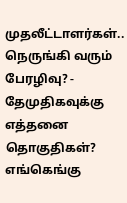முதலீட்டாளர்கள்.. நெருங்கி வரும் பேரழிவு? -
தேமுதிகவுக்கு எத்தனை தொகுதிகள்? எங்கெங்கு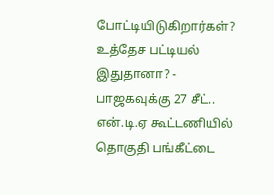போட்டியிடுகிறார்கள்? உத்தேச பட்டியல் இதுதானா? -
பாஜகவுக்கு 27 சீட்.. என்.டி.ஏ கூட்டணியில் தொகுதி பங்கீட்டை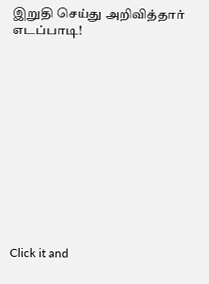இறுதி செய்து அறிவித்தார் எடப்பாடி!












Click it and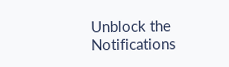Unblock the Notifications